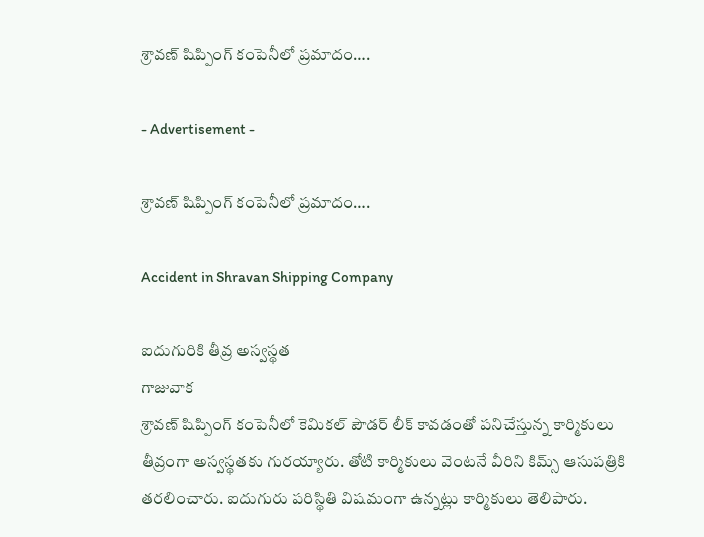శ్రావణ్ షిప్పింగ్ కంపెనీలో ప్రమాదం….

- Advertisement -

శ్రావణ్ షిప్పింగ్ కంపెనీలో ప్రమాదం….

Accident in Shravan Shipping Company

ఐదుగురికి తీవ్ర అస్వస్థత
గాజువాక
శ్రావణ్ షిప్పింగ్ కంపెనీలో కెమికల్ పౌడర్ లీక్ కావడంతో పనిచేస్తున్న కార్మికులు తీవ్రంగా అస్వస్థతకు గురయ్యారు. తోటి కార్మికులు వెంటనే వీరిని కిమ్స్ ఆసుపత్రికి తరలించారు. ఐదుగురు పరిస్థితి విషమంగా ఉన్నట్లు కార్మికులు తెలిపారు.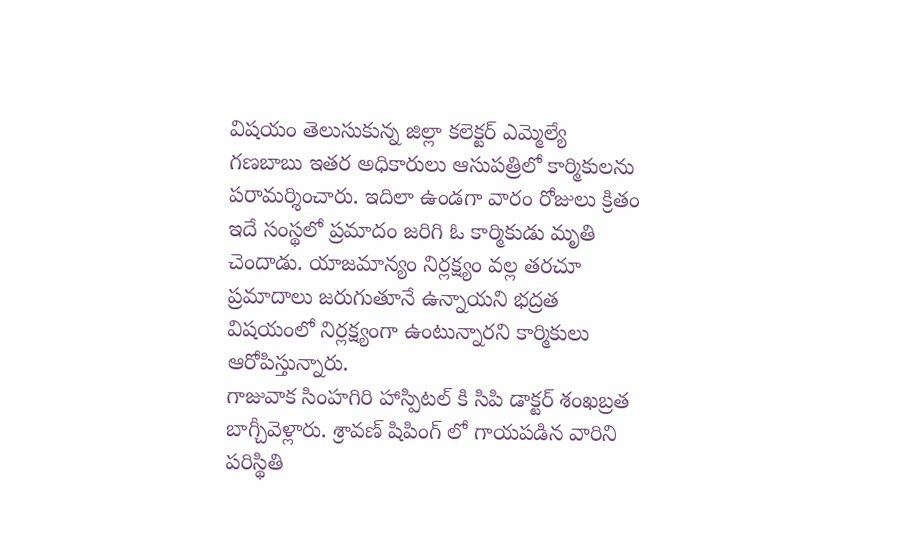విషయం తెలుసుకున్న జిల్లా కలెక్టర్ ఎమ్మెల్యే గణబాబు ఇతర అధికారులు ఆసుపత్రిలో కార్మికులను పరామర్శించారు. ఇదిలా ఉండగా వారం రోజులు క్రితం ఇదే సంస్థలో ప్రమాదం జరిగి ఓ కార్మికుడు మృతి చెందాడు. యాజమాన్యం నిర్లక్ష్యం వల్ల తరచూ ప్రమాదాలు జరుగుతూనే ఉన్నాయని భద్రత విషయంలో నిర్లక్ష్యంగా ఉంటున్నారని కార్మికులు ఆరోపిస్తున్నారు.
గాజువాక సింహగిరి హాస్పిటల్ కి సిపి డాక్టర్ శంఖబ్రత బాగ్చీవెళ్లారు. శ్రావణ్ షిపింగ్ లో గాయపడిన వారిని పరిస్థితి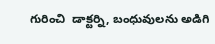గురించి  డాక్టర్ని, బంధువులను అడిగి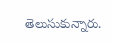తెలుసుకున్నారు.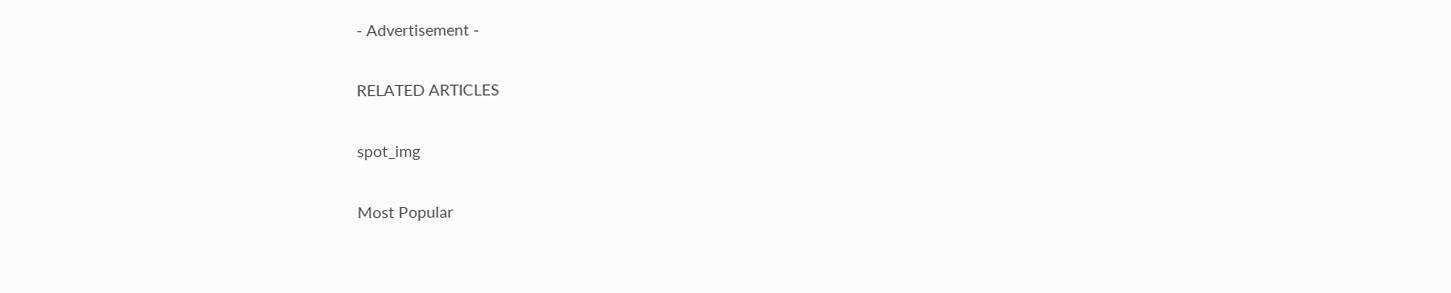- Advertisement -

RELATED ARTICLES

spot_img

Most Popular